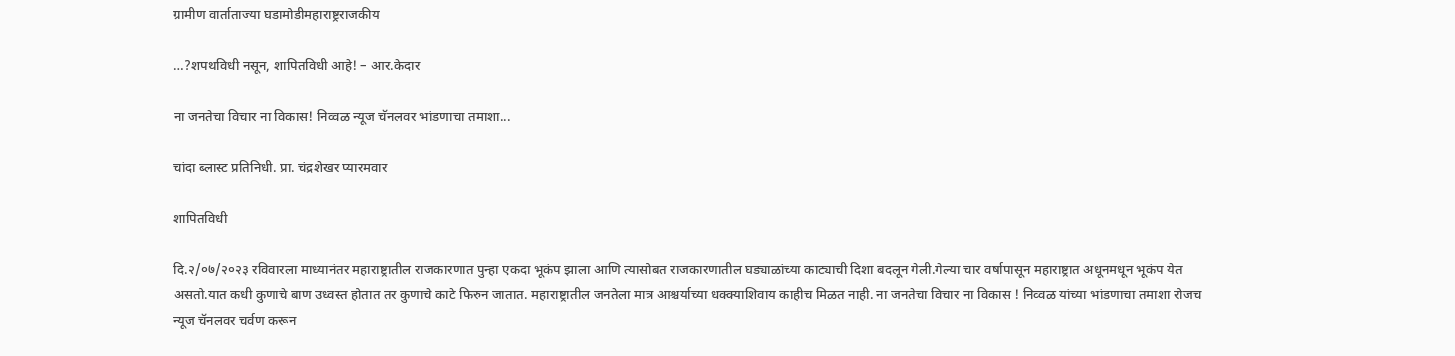ग्रामीण वार्ताताज्या घडामोडीमहाराष्ट्रराजकीय

…?शपथविधी नसून, शापितविधी आहे! – आर.केदार

ना जनतेचा विचार ना विकास! निव्वळ न्यूज चॅनलवर भांडणाचा तमाशा...

चांदा ब्लास्ट प्रतिनिधी. प्रा. चंद्रशेखर प्यारमवार

शापितविधी

दि.२/०७/२०२३ रविवारला माध्यानंतर महाराष्ट्रातील राजकारणात पुन्हा एकदा भूकंप झाला आणि त्यासोबत राजकारणातील घड्याळांच्या काट्याची दिशा बदलून गेली.गेल्या चार वर्षापासून महाराष्ट्रात अधूनमधून भूकंप येत असतो.यात कधी कुणाचे बाण उध्वस्त होतात तर कुणाचे काटे फिरुन जातात. महाराष्ट्रातील जनतेला मात्र आश्चर्याच्या धक्क्याशिवाय काहीच मिळत नाही. ना जनतेचा विचार ना विकास ! निव्वळ यांच्या भांडणाचा तमाशा रोजच न्यूज चॅनलवर चर्वण करून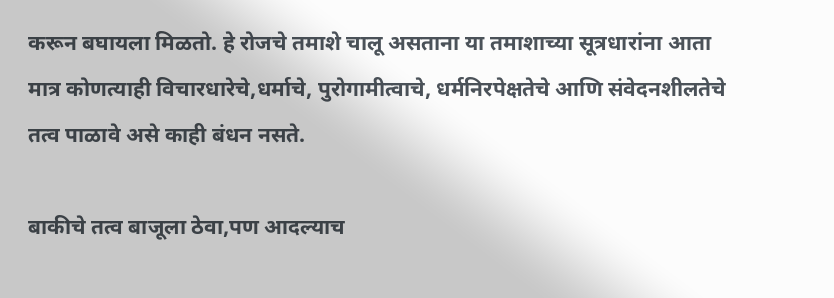करून बघायला मिळतो. हे रोजचे तमाशे चालू असताना या तमाशाच्या सूत्रधारांना आता मात्र कोणत्याही विचारधारेचे,धर्माचे, पुरोगामीत्वाचे, धर्मनिरपेक्षतेचे आणि संवेदनशीलतेचे तत्व पाळावे असे काही बंधन नसते.

बाकीचे तत्व बाजूला ठेवा,पण आदल्याच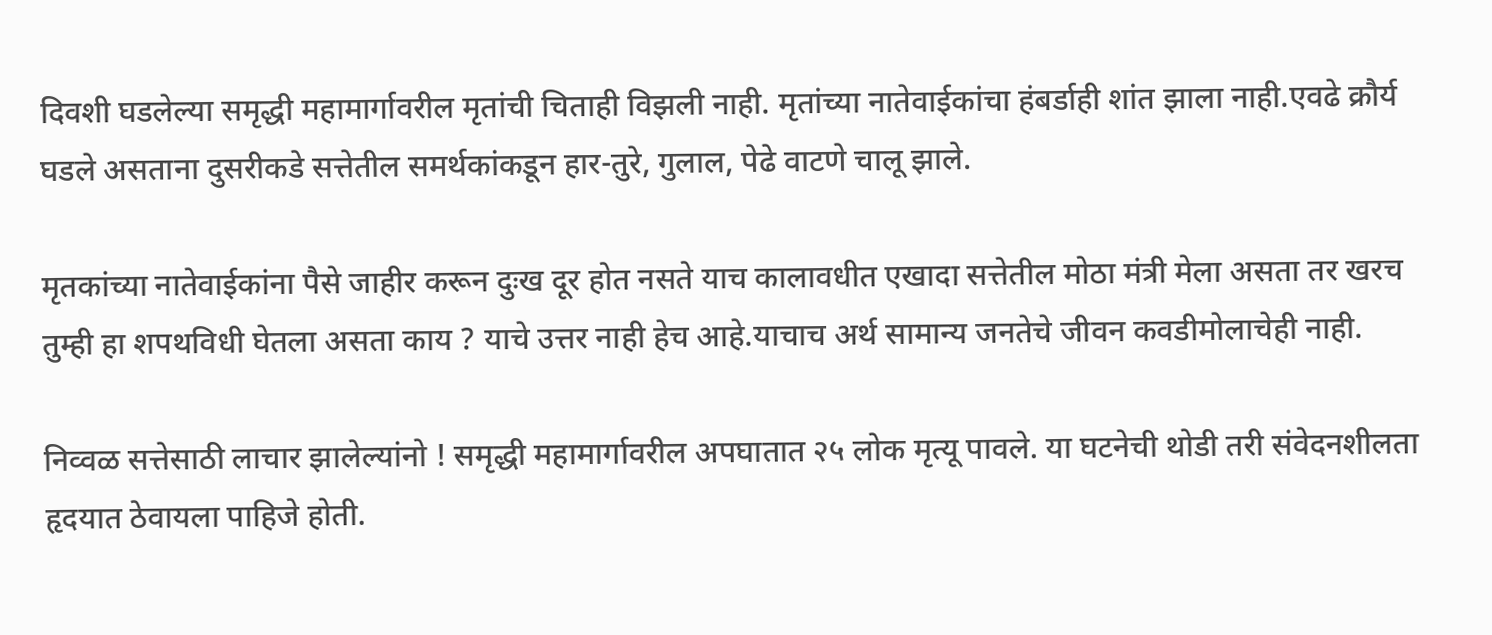दिवशी घडलेल्या समृद्धी महामार्गावरील मृतांची चिताही विझली नाही. मृतांच्या नातेवाईकांचा हंबर्डाही शांत झाला नाही.एवढे क्रौर्य घडले असताना दुसरीकडे सत्तेतील समर्थकांकडून हार-तुरे, गुलाल, पेढे वाटणे चालू झाले.

मृतकांच्या नातेवाईकांना पैसे जाहीर करून दुःख दूर होत नसते याच कालावधीत एखादा सत्तेतील मोठा मंत्री मेला असता तर खरच तुम्ही हा शपथविधी घेतला असता काय ? याचे उत्तर नाही हेच आहे.याचाच अर्थ सामान्य जनतेचे जीवन कवडीमोलाचेही नाही.

निव्वळ सत्तेसाठी लाचार झालेल्यांनो ! समृद्धी महामार्गावरील अपघातात २५ लोक मृत्यू पावले. या घटनेची थोडी तरी संवेदनशीलता हृदयात ठेवायला पाहिजे होती.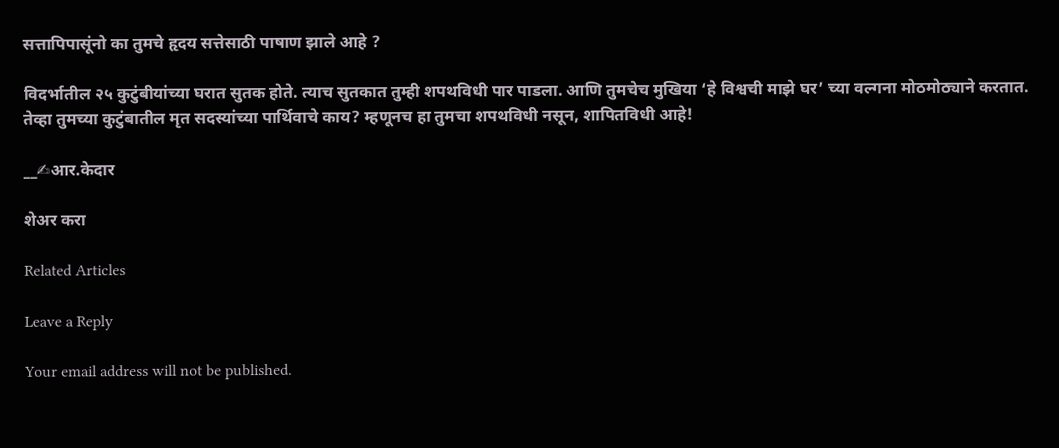सत्तापिपासूंनो का तुमचे हृदय सत्तेसाठी पाषाण झाले आहे ?

विदर्भातील २५ कुटुंबीयांच्या घरात सुतक होते. त्याच सुतकात तुम्ही शपथविधी पार पाडला. आणि तुमचेच मुखिया ‘हे विश्वची माझे घर’ च्या वल्गना मोठमोठ्याने करतात. तेव्हा तुमच्या कुटुंबातील मृत सदस्यांच्या पार्थिवाचे काय? म्हणूनच हा तुमचा शपथविधी नसून, शापितविधी आहे!

__✍आर.केदार

शेअर करा

Related Articles

Leave a Reply

Your email address will not be published.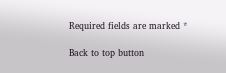Required fields are marked *

Back to top button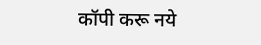कॉपी करू नये